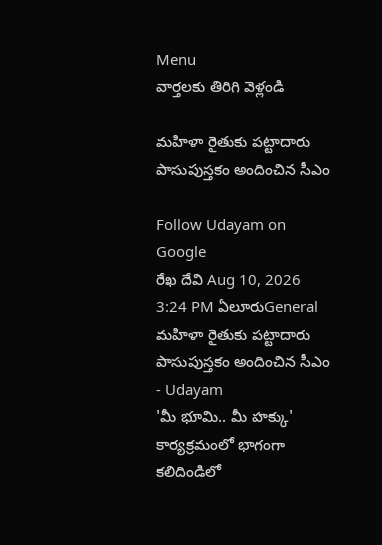Menu
వార్తలకు తిరిగి వెళ్లండి

మహిళా రైతుకు పట్టాదారు పాసుపుస్తకం అందించిన సీఎం

Follow Udayam on Google
రేఖ దేవి Aug 10, 2026 3:24 PM ఏలూరుGeneral
మహిళా రైతుకు పట్టాదారు పాసుపుస్తకం అందించిన సీఎం - Udayam
'మీ భూమి.. మీ హక్కు' కార్యక్రమంలో భాగంగా కలిదిండిలో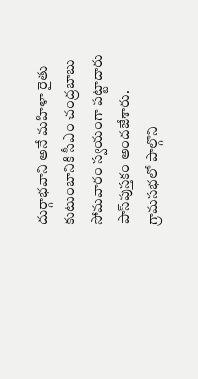దుర్గాభవాని అనే మహిళా రైతు కుటుంబానికి సీఎం చంద్రబాబు సోమవారం స్వయంగా పట్టాదారు పాస్‌పుస్తకం అందజేశారు. గ్రామసభలో పాల్గొని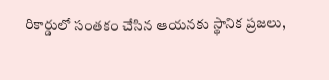రికార్డులో సంతకం చేసిన ఆయనకు స్థానిక ప్రజలు,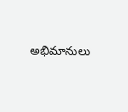అభిమానులు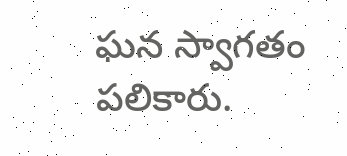ఘన స్వాగతం పలికారు.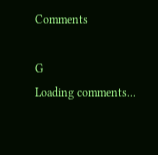Comments

G
Loading comments...